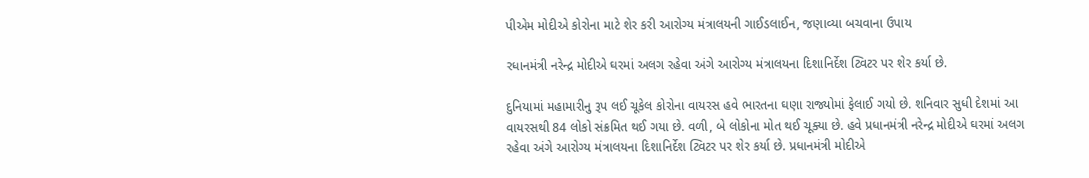પીએમ મોદીએ કોરોના માટે શેર કરી આરોગ્ય મંત્રાલયની ગાઈડલાઈન, જણાવ્યા બચવાના ઉપાય

રધાનમંત્રી નરેન્દ્ર મોદીએ ઘરમાં અલગ રહેવા અંગે આરોગ્ય મંત્રાલયના દિશાનિર્દેશ ટ્વિટર પર શેર કર્યા છે.

દુનિયામાં મહામારીનુ રૂપ લઈ ચૂકેલ કોરોના વાયરસ હવે ભારતના ઘણા રાજ્યોમાં ફેલાઈ ગયો છે. શનિવાર સુધી દેશમાં આ વાયરસથી 84 લોકો સંક્રમિત થઈ ગયા છે. વળી, બે લોકોના મોત થઈ ચૂક્યા છે. હવે પ્રધાનમંત્રી નરેન્દ્ર મોદીએ ઘરમાં અલગ રહેવા અંગે આરોગ્ય મંત્રાલયના દિશાનિર્દેશ ટ્વિટર પર શેર કર્યા છે. પ્રધાનમંત્રી મોદીએ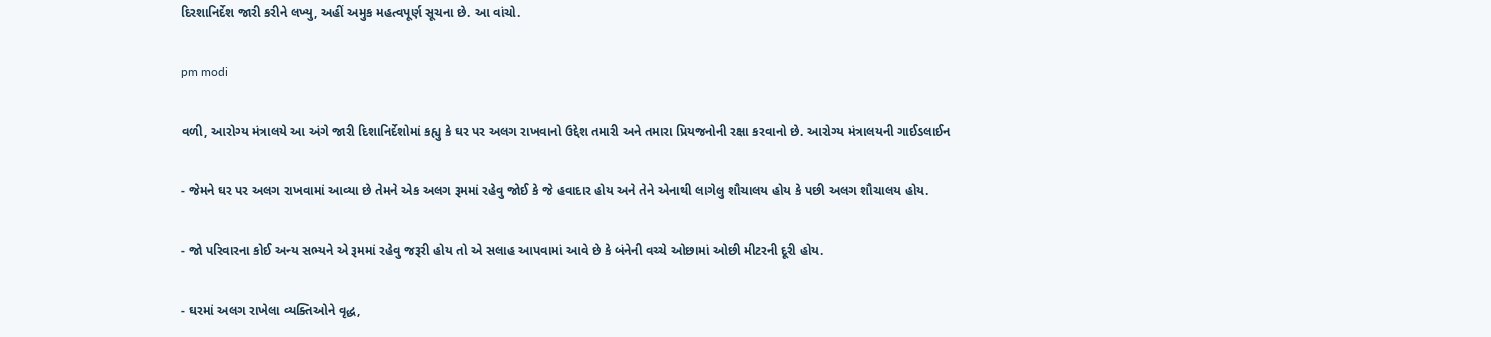દિરશાનિર્દેશ જારી કરીને લખ્યુ, અહીં અમુક મહત્વપૂર્ણ સૂચના છે. આ વાંચો.

pm modi

વળી, આરોગ્ય મંત્રાલયે આ અંગે જારી દિશાનિર્દેશોમાં કહ્યુ કે ઘર પર અલગ રાખવાનો ઉદ્દેશ તમારી અને તમારા પ્રિયજનોની રક્ષા કરવાનો છે. આરોગ્ય મંત્રાલયની ગાઈડલાઈન

- જેમને ઘર પર અલગ રાખવામાં આવ્યા છે તેમને એક અલગ રૂમમાં રહેવુ જોઈ કે જે હવાદાર હોય અને તેને એનાથી લાગેલુ શૌચાલય હોય કે પછી અલગ શૌચાલય હોય.

- જો પરિવારના કોઈ અન્ય સભ્યને એ રૂમમાં રહેવુ જરૂરી હોય તો એ સલાહ આપવામાં આવે છે કે બંનેની વચ્ચે ઓછામાં ઓછી મીટરની દૂરી હોય.

- ઘરમાં અલગ રાખેલા વ્યક્તિઓને વૃદ્ધ,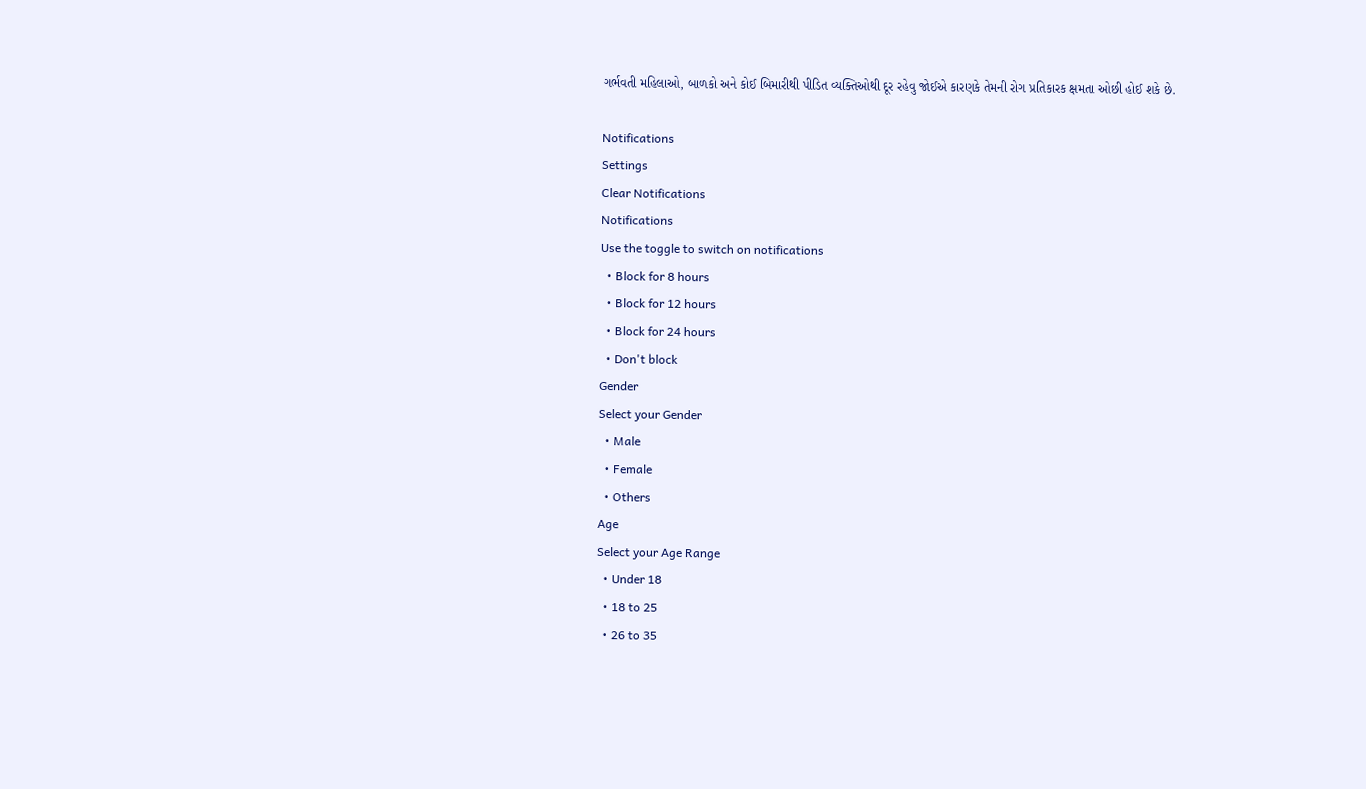ગર્ભવતી મહિલાઓ, બાળકો અને કોઈ બિમારીથી પીડિત વ્યક્તિઓથી દૂર રહેવુ જોઈએ કારણકે તેમની રોગ પ્રતિકારક ક્ષમતા ઓછી હોઈ શકે છે.

Notifications
Settings
Clear Notifications
Notifications
Use the toggle to switch on notifications
  • Block for 8 hours
  • Block for 12 hours
  • Block for 24 hours
  • Don't block
Gender
Select your Gender
  • Male
  • Female
  • Others
Age
Select your Age Range
  • Under 18
  • 18 to 25
  • 26 to 35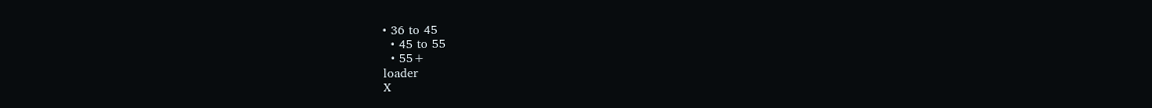• 36 to 45
  • 45 to 55
  • 55+
loader
X